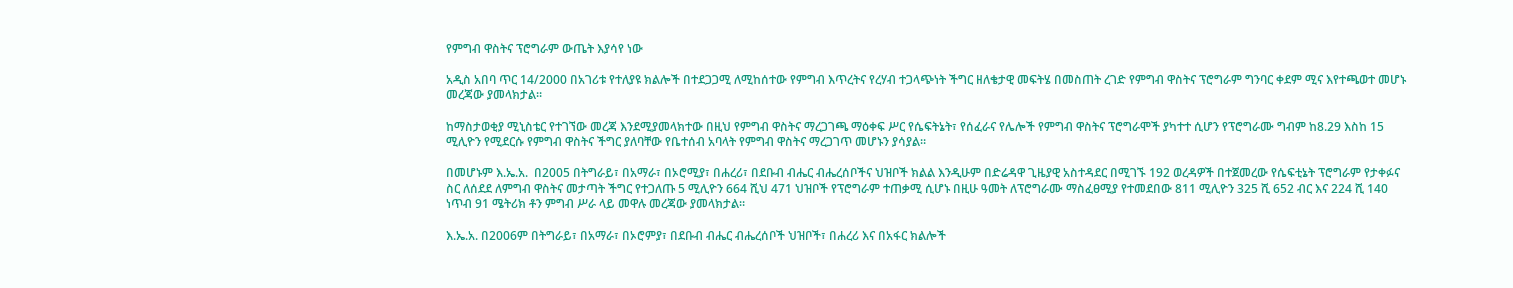የምግብ ዋስትና ፕሮግራም ውጤት እያሳየ ነው

አዲስ አበባ ጥር 14/2000 በአገሪቱ የተለያዩ ክልሎች በተደጋጋሚ ለሚከሰተው የምግብ እጥረትና የረሃብ ተጋላጭነት ችግር ዘለቄታዊ መፍትሄ በመስጠት ረገድ የምግብ ዋስትና ፕሮግራም ግንባር ቀደም ሚና እየተጫወተ መሆኑ መረጃው ያመላክታል።

ከማስታወቂያ ሚኒስቴር የተገኘው መረጃ እንደሚያመላክተው በዚህ የምግብ ዋስትና ማረጋገጫ ማዕቀፍ ሥር የሴፍትኔት፣ የሰፈራና የሌሎች የምግብ ዋስትና ፕሮግራሞች ያካተተ ሲሆን የፕሮግራሙ ግብም ከ8.29 እስከ 15 ሚሊዮን የሚደርሱ የምግብ ዋስትና ችግር ያለባቸው የቤተሰብ አባላት የምግብ ዋስትና ማረጋገጥ መሆኑን ያሳያል።

በመሆኑም እ.ኤ.አ.  በ2005 በትግራይ፣ በአማራ፣ በኦሮሚያ፣ በሐረሪ፣ በደቡብ ብሔር ብሔረሰቦችና ህዝቦች ክልል እንዲሁም በድሬዳዋ ጊዜያዊ አስተዳደር በሚገኙ 192 ወረዳዎች በተጀመረው የሴፍቲኔት ፕሮግራም የታቀፉና ስር ለሰደደ ለምግብ ዋስትና መታጣት ችግር የተጋለጡ 5 ሚሊዮን 664 ሺህ 471 ህዝቦች የፕሮግራም ተጠቃሚ ሲሆኑ በዚሁ ዓመት ለፕሮግራሙ ማስፈፀሚያ የተመደበው 811 ሚሊዮን 325 ሺ 652 ብር እና 224 ሺ 140 ነጥብ 91 ሜትሪክ ቶን ምግብ ሥራ ላይ መዋሉ መረጃው ያመላክታል።

እ.ኤ.አ. በ2006ም በትግራይ፣ በአማራ፣ በኦሮምያ፣ በደቡብ ብሔር ብሔረሰቦች ህዝቦች፣ በሐረሪ እና በአፋር ክልሎች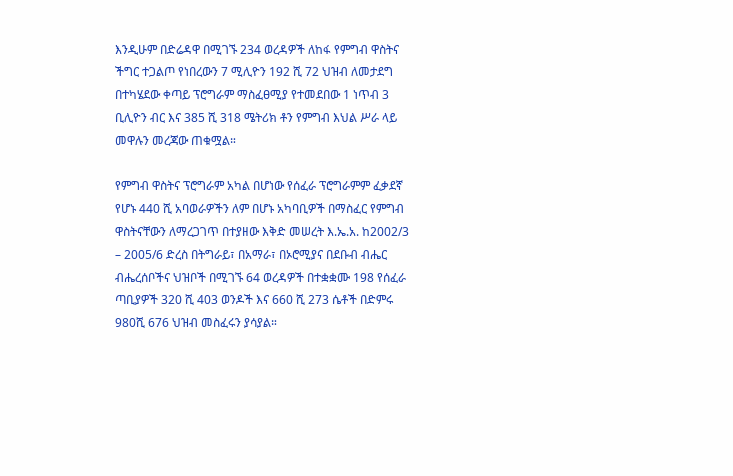እንዲሁም በድሬዳዋ በሚገኙ 234 ወረዳዎች ለከፋ የምግብ ዋስትና ችግር ተጋልጦ የነበረውን 7 ሚሊዮን 192 ሺ 72 ህዝብ ለመታደግ በተካሄደው ቀጣይ ፕሮግራም ማስፈፀሚያ የተመደበው 1 ነጥብ 3 ቢሊዮን ብር እና 385 ሺ 318 ሜትሪክ ቶን የምግብ እህል ሥራ ላይ መዋሉን መረጃው ጠቁሟል።

የምግብ ዋስትና ፕሮግራም አካል በሆነው የሰፈራ ፕሮግራምም ፈቃደኛ የሆኑ 440 ሺ አባወራዎችን ለም በሆኑ አካባቢዎች በማስፈር የምግብ ዋስትናቸውን ለማረጋገጥ በተያዘው እቅድ መሠረት እ.ኤ.አ. ከ2002/3 – 2005/6 ድረስ በትግራይ፣ በአማራ፣ በኦሮሚያና በደቡብ ብሔር ብሔረሰቦችና ህዝቦች በሚገኙ 64 ወረዳዎች በተቋቋሙ 198 የሰፈራ ጣቢያዎች 320 ሺ 403 ወንዶች እና 660 ሺ 273 ሴቶች በድምሩ 980ሺ 676 ህዝብ መስፈሩን ያሳያል።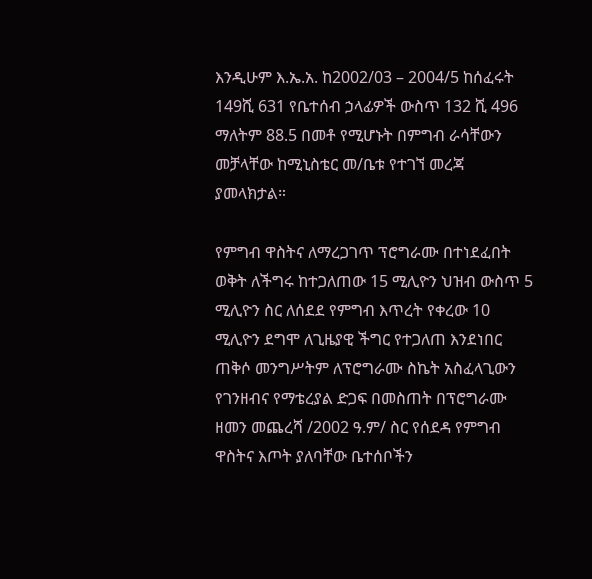እንዲሁም እ.ኤ.አ. ከ2002/03 – 2004/5 ከሰፈሩት 149ሺ 631 የቤተሰብ ኃላፊዎች ውስጥ 132 ሺ 496 ማለትም 88.5 በመቶ የሚሆኑት በምግብ ራሳቸውን መቻላቸው ከሚኒስቴር መ/ቤቱ የተገኘ መረጃ ያመላክታል።

የምግብ ዋስትና ለማረጋገጥ ፕሮግራሙ በተነደፈበት ወቅት ለችግሩ ከተጋለጠው 15 ሚሊዮን ህዝብ ውስጥ 5 ሚሊዮን ስር ለሰደደ የምግብ እጥረት የቀረው 10 ሚሊዮን ደግሞ ለጊዜያዊ ችግር የተጋለጠ እንደነበር ጠቅሶ መንግሥትም ለፕሮግራሙ ስኬት አስፈላጊውን የገንዘብና የማቴረያል ድጋፍ በመስጠት በፕሮግራሙ ዘመን መጨረሻ /2002 ዓ.ም/ ስር የሰደዳ የምግብ ዋስትና እጦት ያለባቸው ቤተሰቦችን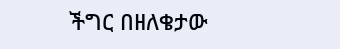ችግር በዘለቄታው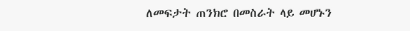ለመፍታት ጠንክሮ በመስራት ላይ መሆኑን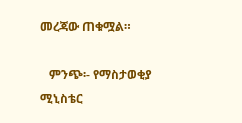መረጃው ጠቁሟል።

   ምንጭ፡- የማስታወቂያ ሚኒስቴር